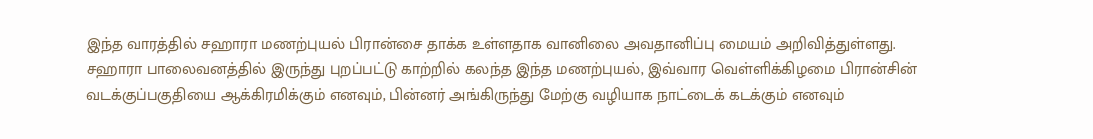இந்த வாரத்தில் சஹாரா மணற்புயல் பிரான்சை தாக்க உள்ளதாக வானிலை அவதானிப்பு மையம் அறிவித்துள்ளது.
சஹாரா பாலைவனத்தில் இருந்து புறப்பட்டு காற்றில் கலந்த இந்த மணற்புயல், இவ்வார வெள்ளிக்கிழமை பிரான்சின் வடக்குப்பகுதியை ஆக்கிரமிக்கும் எனவும், பின்னர் அங்கிருந்து மேற்கு வழியாக நாட்டைக் கடக்கும் எனவும்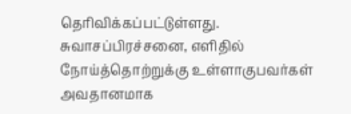தெரிவிக்கப்பட்டுள்ளது.
சுவாசப்பிரச்சனை, எளிதில் நோய்த்தொற்றுக்கு உள்ளாகுபவர்கள் அவதானமாக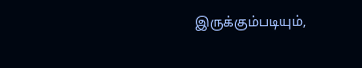இருக்கும்படியும்,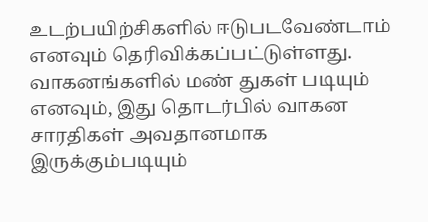உடற்பயிற்சிகளில் ஈடுபடவேண்டாம் எனவும் தெரிவிக்கப்பட்டுள்ளது.
வாகனங்களில் மண் துகள் படியும் எனவும், இது தொடர்பில் வாகன சாரதிகள் அவதானமாக இருக்கும்படியும்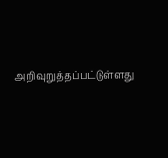அறிவுறுத்தப்பட்டுள்ளது